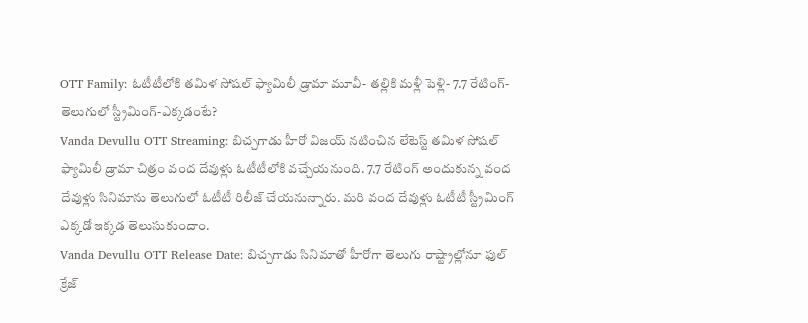OTT Family: ఓటీటీలోకి తమిళ సోషల్ ఫ్యామిలీ డ్రామా మూవీ- తల్లికి మళ్లీ పెళ్లి- 7.7 రేటింగ్- తెలుగులో స్ట్రీమింగ్-ఎక్కడంటే?
Vanda Devullu OTT Streaming: బిచ్చగాడు హీరో విజయ్ నటించిన లేటెస్ట్ తమిళ సోషల్ ఫ్యామిలీ డ్రామా చిత్రం వంద దేవుళ్లు ఓటీటీలోకి వచ్చేయనుంది. 7.7 రేటింగ్ అందుకున్న వంద దేవుళ్లు సినిమాను తెలుగులో ఓటీటీ రిలీజ్ చేయనున్నారు. మరి వంద దేవుళ్లు ఓటీటీ స్ట్రీమింగ్ ఎక్కడో ఇక్కడ తెలుసుకుందాం.
Vanda Devullu OTT Release Date: బిచ్చగాడు సినిమాతో హీరోగా తెలుగు రాష్ట్రాల్లోనూ ఫుల్ క్రేజ్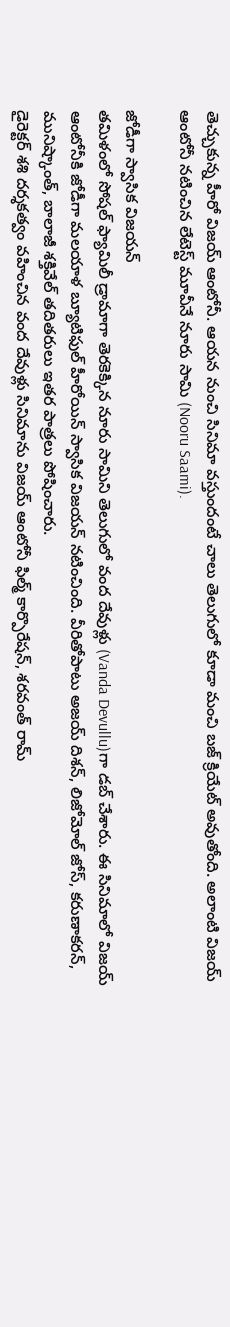తెచ్చుకున్న హీరో విజయ్ ఆంటోనీ. ఆయన నుంచి సినిమా వస్తుందంటే చాలు తెలుగులో కూడా మంచి బజ్ క్రియేట్ అవుతోంది. అలాంటి విజయ్ ఆంటోనీ నటించిన లేటెస్ట్ మూవీనే నూరు సామి (Nooru Saami).

జోడీగా స్వాసిక విజయన్
తమిళంలో సోషల్ ఫ్యామిలీ డ్రామాగా తెరకెక్కిన నూరు సామిని తెలుగులో వంద దేవుళ్లు (Vanda Devullu)గా డబ్ చేశారు. ఈ సినిమాలో విజయ్ ఆంటోనీకి జోడీగా మలయాళ బ్యూటిఫుల్ హీరోయిన్ స్వాసిక విజయన్ నటించింది. వీరితోపాటు అజయ్ దిశన్, లిజోమోల్ జోస్, కరుణాకరన్, మునిష్కాంత్, బాలాజీ శక్తివేల్ తదితరులు ఇతర పాత్రలు పోషించారు.
డైరెక్టర్ శశి దర్శకత్వం వహించిన వంద దేవుళ్లు సినిమాను విజయ్ ఆంటోనీ ఫిల్మ్ కార్పొరేషన్, శరవంత్ రామ్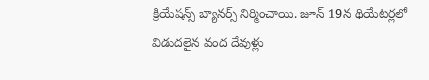క్రియేషన్స్ బ్యానర్స్ నిర్మించాయి. జూన్ 19న థియేటర్లలో విడుదలైన వంద దేవుళ్లు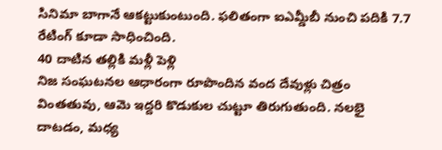సినిమా బాగానే ఆకట్టుకుంటుంది. ఫలితంగా ఐఎమ్డీబీ నుంచి పదికి 7.7 రేటింగ్ కూడా సాధించింది.
40 దాటిన తల్లికి మళ్లీ పెళ్లి
నిజ సంఘటనల ఆధారంగా రూపొందిన వంద దేవుళ్లు చిత్రం వింతతువు, ఆమె ఇద్దరి కొడుకుల చుట్టూ తిరుగుతుంది. నలభై దాటడం, మధ్య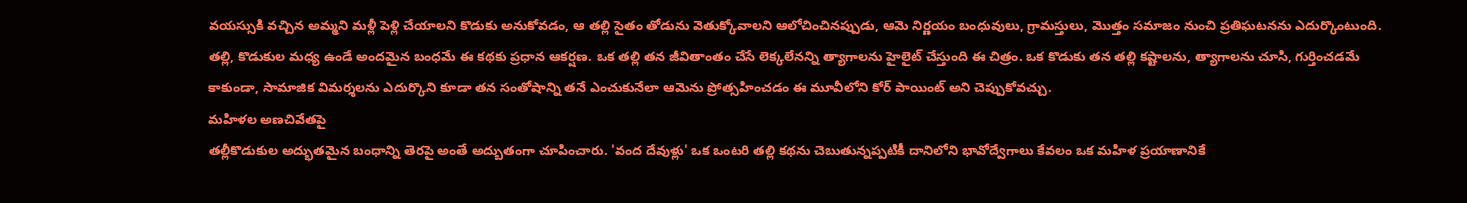వయస్సుకి వచ్చిన అమ్మని మళ్లీ పెళ్లి చేయాలని కొడుకు అనుకోవడం, ఆ తల్లి సైతం తోడును వెతుక్కోవాలని ఆలోచించినప్పుడు, ఆమె నిర్ణయం బంధువులు, గ్రామస్తులు, మొత్తం సమాజం నుంచి ప్రతిఘటనను ఎదుర్కొంటుంది.
తల్లి, కొడుకుల మధ్య ఉండే అందమైన బంధమే ఈ కథకు ప్రధాన ఆకర్షణ. ఒక తల్లి తన జీవితాంతం చేసే లెక్కలేనన్ని త్యాగాలను హైలైట్ చేస్తుంది ఈ చిత్రం. ఒక కొడుకు తన తల్లి కష్టాలను, త్యాగాలను చూసి, గుర్తించడమే కాకుండా, సామాజిక విమర్శలను ఎదుర్కొని కూడా తన సంతోషాన్ని తనే ఎంచుకునేలా ఆమెను ప్రోత్సహించడం ఈ మూవీలోని కోర్ పాయింట్ అని చెప్పుకోవచ్చు.
మహిళల అణచివేతపై
తల్లీకొడుకుల అద్భుతమైన బంధాన్ని తెరపై అంతే అద్బుతంగా చూపించారు. 'వంద దేవుళ్లు' ఒక ఒంటరి తల్లి కథను చెబుతున్నప్పటికీ దానిలోని భావోద్వేగాలు కేవలం ఒక మహిళ ప్రయాణానికే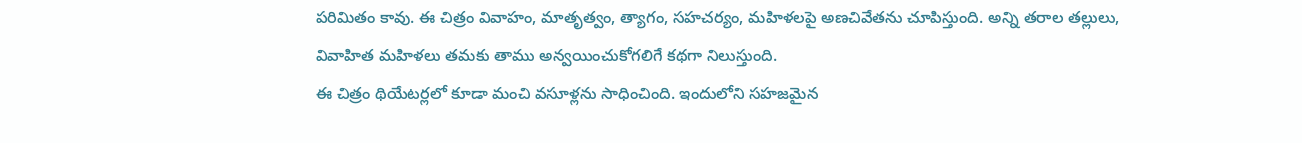పరిమితం కావు. ఈ చిత్రం వివాహం, మాతృత్వం, త్యాగం, సహచర్యం, మహిళలపై అణచివేతను చూపిస్తుంది. అన్ని తరాల తల్లులు, వివాహిత మహిళలు తమకు తాము అన్వయించుకోగలిగే కథగా నిలుస్తుంది.
ఈ చిత్రం థియేటర్లలో కూడా మంచి వసూళ్లను సాధించింది. ఇందులోని సహజమైన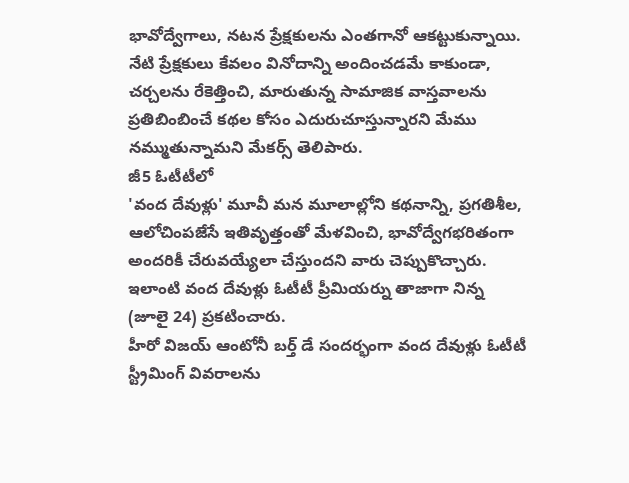భావోద్వేగాలు, నటన ప్రేక్షకులను ఎంతగానో ఆకట్టుకున్నాయి. నేటి ప్రేక్షకులు కేవలం వినోదాన్ని అందించడమే కాకుండా, చర్చలను రేకెత్తించి, మారుతున్న సామాజిక వాస్తవాలను ప్రతిబింబించే కథల కోసం ఎదురుచూస్తున్నారని మేము నమ్ముతున్నామని మేకర్స్ తెలిపారు.
జీ5 ఓటీటీలో
'వంద దేవుళ్లు' మూవీ మన మూలాల్లోని కథనాన్ని, ప్రగతిశీల, ఆలోచింపజేసే ఇతివృత్తంతో మేళవించి, భావోద్వేగభరితంగా అందరికీ చేరువయ్యేలా చేస్తుందని వారు చెప్పుకొచ్చారు. ఇలాంటి వంద దేవుళ్లు ఓటీటీ ప్రీమియర్ను తాజాగా నిన్న (జూలై 24) ప్రకటించారు.
హీరో విజయ్ ఆంటోనీ బర్త్ డే సందర్భంగా వంద దేవుళ్లు ఓటీటీ స్ట్రీమింగ్ వివరాలను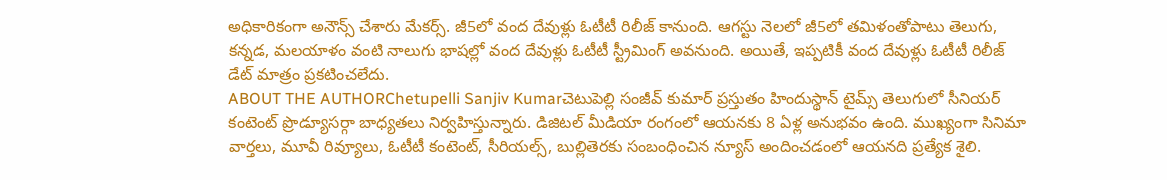అధికారికంగా అనౌన్స్ చేశారు మేకర్స్. జీ5లో వంద దేవుళ్లు ఓటీటీ రిలీజ్ కానుంది. ఆగస్టు నెలలో జీ5లో తమిళంతోపాటు తెలుగు, కన్నడ, మలయాళం వంటి నాలుగు భాషల్లో వంద దేవుళ్లు ఓటీటీ స్ట్రీమింగ్ అవనుంది. అయితే, ఇప్పటికీ వంద దేవుళ్లు ఓటీటీ రిలీజ్ డేట్ మాత్రం ప్రకటించలేదు.
ABOUT THE AUTHORChetupelli Sanjiv Kumarచెటుపెల్లి సంజీవ్ కుమార్ ప్రస్తుతం హిందుస్థాన్ టైమ్స్ తెలుగులో సీనియర్ కంటెంట్ ప్రొడ్యూసర్గా బాధ్యతలు నిర్వహిస్తున్నారు. డిజిటల్ మీడియా రంగంలో ఆయనకు 8 ఏళ్ల అనుభవం ఉంది. ముఖ్యంగా సినిమా వార్తలు, మూవీ రివ్యూలు, ఓటీటీ కంటెంట్, సీరియల్స్, బుల్లితెరకు సంబంధించిన న్యూస్ అందించడంలో ఆయనది ప్రత్యేక శైలి.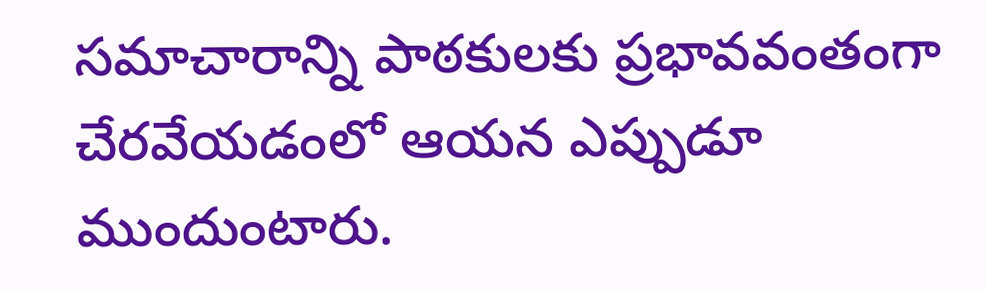సమాచారాన్ని పాఠకులకు ప్రభావవంతంగా చేరవేయడంలో ఆయన ఎప్పుడూ ముందుంటారు.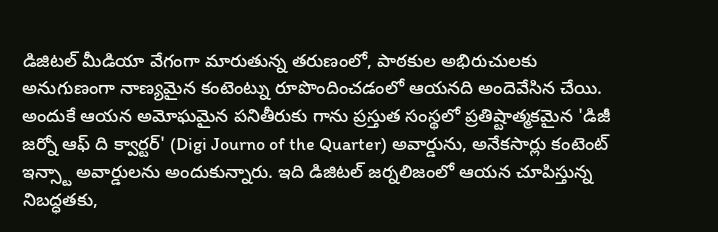డిజిటల్ మీడియా వేగంగా మారుతున్న తరుణంలో, పాఠకుల అభిరుచులకు అనుగుణంగా నాణ్యమైన కంటెంట్ను రూపొందించడంలో ఆయనది అందెవేసిన చేయి. అందుకే ఆయన అమోఘమైన పనితీరుకు గాను ప్రస్తుత సంస్థలో ప్రతిష్టాత్మకమైన 'డిజీ జర్నో ఆఫ్ ది క్వార్టర్' (Digi Journo of the Quarter) అవార్డును, అనేకసార్లు కంటెంట్ ఇన్స్టా అవార్డులను అందుకున్నారు. ఇది డిజిటల్ జర్నలిజంలో ఆయన చూపిస్తున్న నిబద్ధతకు,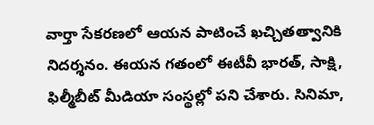వార్తా సేకరణలో ఆయన పాటించే ఖచ్చితత్వానికి నిదర్శనం. ఈయన గతంలో ఈటీవీ భారత్, సాక్షి, ఫిల్మీబీట్ మీడియా సంస్థల్లో పని చేశారు. సినిమా,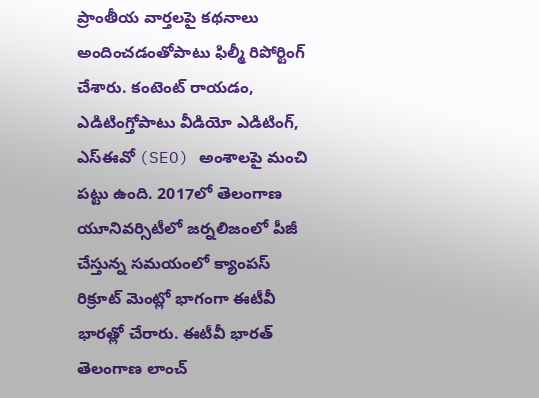ప్రాంతీయ వార్తలపై కథనాలు అందించడంతోపాటు ఫిల్మీ రిపోర్టింగ్ చేశారు. కంటెంట్ రాయడం, ఎడిటింగ్తోపాటు వీడియో ఎడిటింగ్, ఎస్ఈవో (SEO) అంశాలపై మంచి పట్టు ఉంది. 2017లో తెలంగాణ యూనివర్సిటీలో జర్నలిజంలో పీజీ చేస్తున్న సమయంలో క్యాంపస్ రిక్రూట్ మెంట్లో భాగంగా ఈటీవీ భారత్లో చేరారు. ఈటీవీ భారత్ తెలంగాణ లాంచ్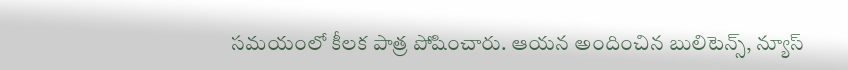సమయంలో కీలక పాత్ర పోషించారు. ఆయన అందించిన బులిటెన్స్, న్యూస్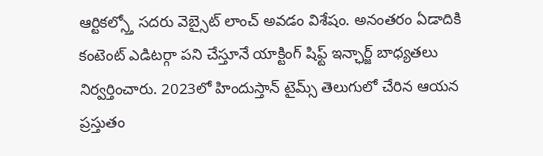ఆర్టికల్స్తో సదరు వెబ్సైట్ లాంచ్ అవడం విశేషం. అనంతరం ఏడాదికి కంటెంట్ ఎడిటర్గా పని చేస్తూనే యాక్టింగ్ షిఫ్ట్ ఇన్ఛార్జ్ బాధ్యతలు నిర్వర్తించారు. 2023లో హిందుస్తాన్ టైమ్స్ తెలుగులో చేరిన ఆయన ప్రస్తుతం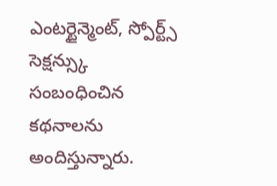ఎంటర్టైన్మెంట్, స్పోర్ట్స్ సెక్షన్స్కు సంబంధించిన కథనాలను అందిస్తున్నారు.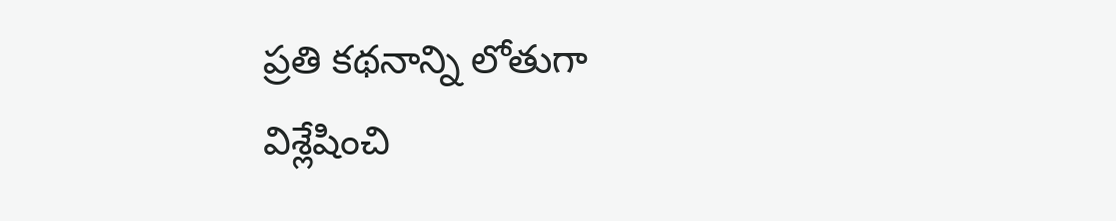ప్రతి కథనాన్ని లోతుగా విశ్లేషించి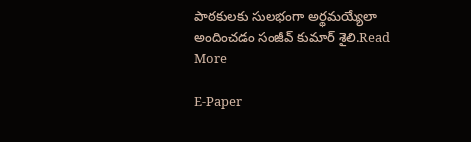పాఠకులకు సులభంగా అర్థమయ్యేలా అందించడం సంజీవ్ కుమార్ శైలి.Read More

E-Paper